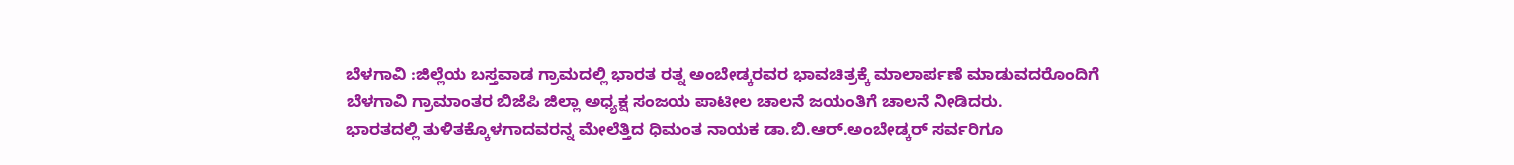ಬೆಳಗಾವಿ :ಜಿಲ್ಲೆಯ ಬಸ್ತವಾಡ ಗ್ರಾಮದಲ್ಲಿ ಭಾರತ ರತ್ನ ಅಂಬೇಡ್ಕರವರ ಭಾವಚಿತ್ರಕ್ಕೆ ಮಾಲಾರ್ಪಣೆ ಮಾಡುವದರೊಂದಿಗೆ ಬೆಳಗಾವಿ ಗ್ರಾಮಾಂತರ ಬಿಜೆಪಿ ಜಿಲ್ಲಾ ಅಧ್ಯಕ್ಷ ಸಂಜಯ ಪಾಟೀಲ ಚಾಲನೆ ಜಯಂತಿಗೆ ಚಾಲನೆ ನೀಡಿದರು.
ಭಾರತದಲ್ಲಿ ತುಳಿತಕ್ಕೊಳಗಾದವರನ್ನ ಮೇಲೆತ್ತಿದ ಧಿಮಂತ ನಾಯಕ ಡಾ.ಬಿ.ಆರ್.ಅಂಬೇಡ್ಕರ್ ಸರ್ವರಿಗೂ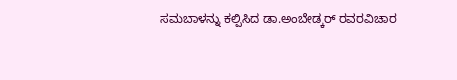ಸಮಬಾಳನ್ನು ಕಲ್ಪಿಸಿದ ಡಾ.ಅಂಬೇಡ್ಕರ್ ರವರವಿಚಾರ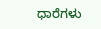ಧಾರೆಗಳು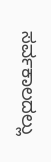ಸರ್ವಕಾಲದಲ್ಲು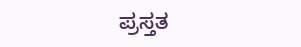ಪ್ರಸ್ತತ